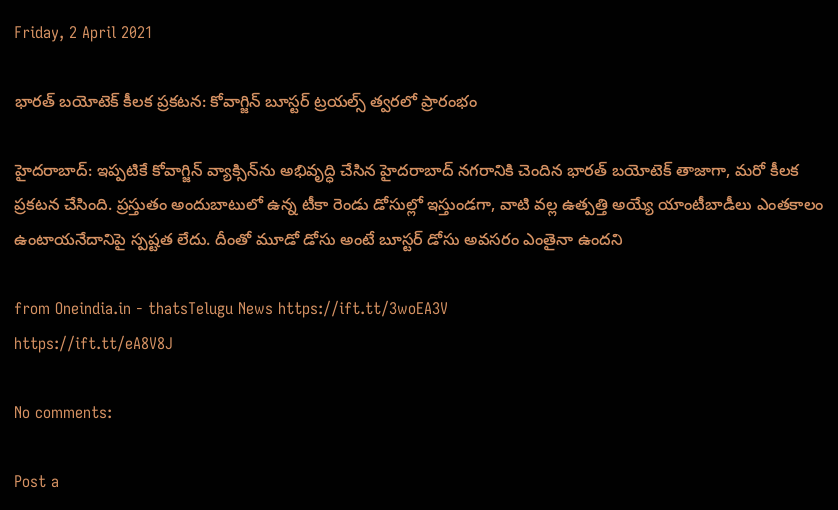Friday, 2 April 2021

భారత్ బయోటెక్ కీలక ప్రకటన: కోవాగ్జిన్ బూస్టర్ ట్రయల్స్ త్వరలో ప్రారంభం

హైదరాబాద్: ఇప్పటికే కోవాగ్జిన్ వ్యాక్సిన్‌ను అభివృద్ధి చేసిన హైదరాబాద్ నగరానికి చెందిన భారత్ బయోటెక్ తాజాగా, మరో కీలక ప్రకటన చేసింది. ప్రస్తుతం అందుబాటులో ఉన్న టీకా రెండు డోసుల్లో ఇస్తుండగా, వాటి వల్ల ఉత్పత్తి అయ్యే యాంటీబాడీలు ఎంతకాలం ఉంటాయనేదానిపై స్పష్టత లేదు. దీంతో మూడో డోసు అంటే బూస్టర్ డోసు అవసరం ఎంతైనా ఉందని

from Oneindia.in - thatsTelugu News https://ift.tt/3woEA3V
https://ift.tt/eA8V8J

No comments:

Post a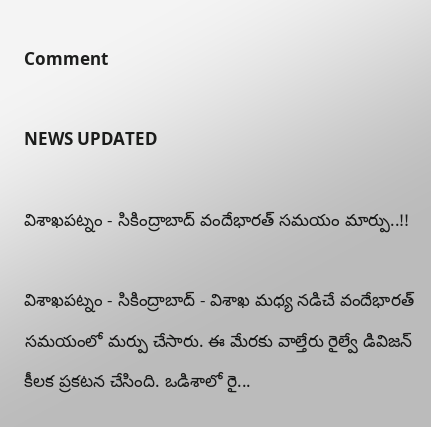Comment

NEWS UPDATED

విశాఖపట్నం - సికింద్రాబాద్ వందేభారత్ సమయం మార్పు..!!

విశాఖపట్నం - సికింద్రాబాద్ - విశాఖ మధ్య నడిచే వందేభారత్ సమయంలో మర్పు చేసారు. ఈ మేరకు వాల్తేరు రైల్వే డివిజన్ కీలక ప్రకటన చేసింది. ఒడిశాలో రై...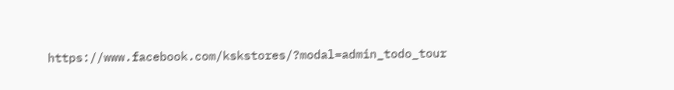https://www.facebook.com/kskstores/?modal=admin_todo_tour